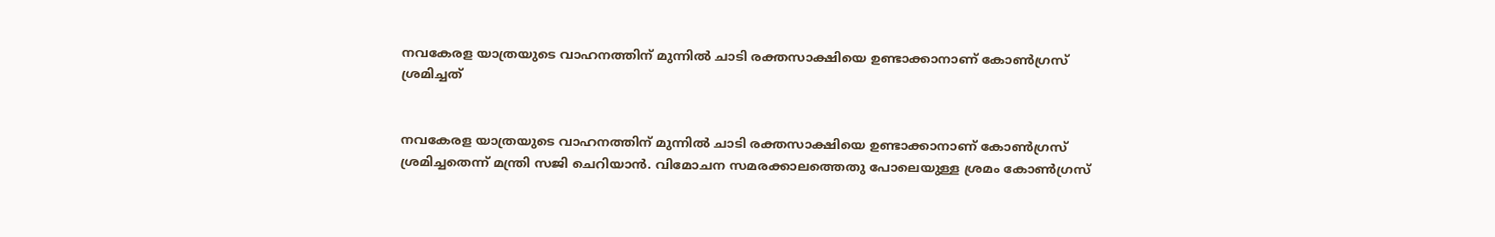നവകേരള യാത്രയുടെ വാഹനത്തിന് മുന്നില്‍ ചാടി രക്തസാക്ഷിയെ ഉണ്ടാക്കാനാണ് കോണ്‍ഗ്രസ് ശ്രമിച്ചത്


നവകേരള യാത്രയുടെ വാഹനത്തിന് മുന്നില്‍ ചാടി രക്തസാക്ഷിയെ ഉണ്ടാക്കാനാണ് കോണ്‍ഗ്രസ് ശ്രമിച്ചതെന്ന് മന്ത്രി സജി ചെറിയാന്‍. വിമോചന സമരക്കാലത്തെതു പോലെയുള്ള ശ്രമം കോണ്‍ഗ്രസ്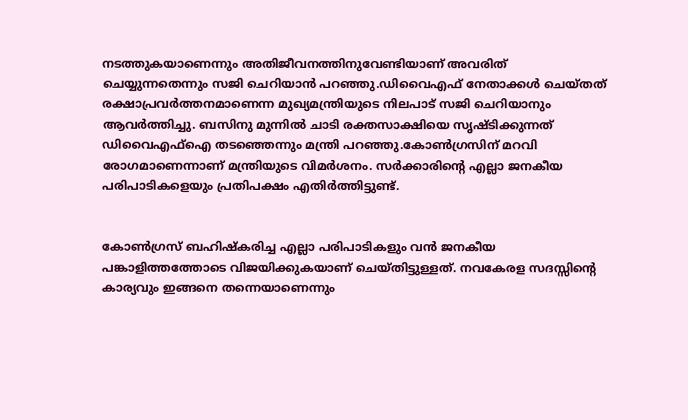നടത്തുകയാണെന്നും അതിജീവനത്തിനുവേണ്ടിയാണ് അവരിത് ചെയ്യുന്നതെന്നും സജി ചെറിയാന്‍ പറഞ്ഞു.ഡിവൈഎഫ് നേതാക്കള്‍ ചെയ്തത് രക്ഷാപ്രവര്‍ത്തനമാണെന്ന മുഖ്യമന്ത്രിയുടെ നിലപാട് സജി ചെറിയാനും ആവര്‍ത്തിച്ചു. ബസിനു മുന്നില്‍ ചാടി രക്തസാക്ഷിയെ സൃഷ്ടിക്കുന്നത് ഡിവൈഎഫ്ഐ തടഞ്ഞെന്നും മന്ത്രി പറഞ്ഞു.കോണ്‍ഗ്രസിന് മറവി രോഗമാണെന്നാണ് മന്ത്രിയുടെ വിമര്‍ശനം. സര്‍ക്കാരിന്റെ എല്ലാ ജനകീയ പരിപാടികളെയും പ്രതിപക്ഷം എതിര്‍ത്തിട്ടുണ്ട്.


കോണ്‍ഗ്രസ് ബഹിഷ്‌കരിച്ച എല്ലാ പരിപാടികളും വന്‍ ജനകീയ പങ്കാളിത്തത്തോടെ വിജയിക്കുകയാണ് ചെയ്തിട്ടുള്ളത്. നവകേരള സദസ്സിന്റെ കാര്യവും ഇങ്ങനെ തന്നെയാണെന്നും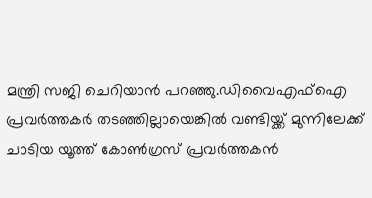മന്ത്രി സജി ചെറിയാന്‍ പറഞ്ഞു.ഡിവൈഎഫ്ഐ പ്രവര്‍ത്തകര്‍ തടഞ്ഞില്ലായെങ്കില്‍ വണ്ടിയ്ക്ക് മുന്നിലേക്ക് ചാടിയ യൂത്ത് കോണ്‍ഗ്രസ് പ്രവര്‍ത്തകന്‍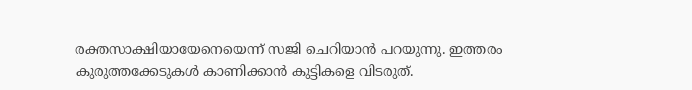രക്തസാക്ഷിയായേനെയെന്ന് സജി ചെറിയാന്‍ പറയുന്നു. ഇത്തരം കുരുത്തക്കേടുകള്‍ കാണിക്കാന്‍ കുട്ടികളെ വിടരുത്.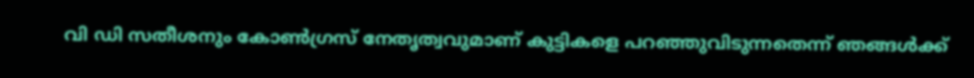വി ഡി സതീശനും കോണ്‍ഗ്രസ് നേതൃത്വവുമാണ് കുട്ടികളെ പറഞ്ഞുവിടുന്നതെന്ന് ഞങ്ങള്‍ക്ക്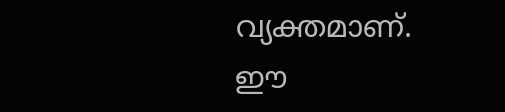വ്യക്തമാണ്. ഈ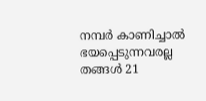നമ്പര്‍ കാണിച്ചാല്‍ ഭയപ്പെടുന്നവരല്ല തങ്ങള്‍ 21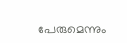പേരുമെന്നും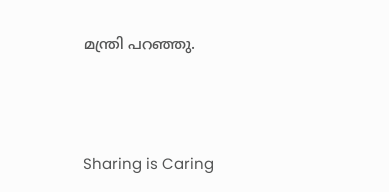മന്ത്രി പറഞ്ഞു.




Sharing is Caring